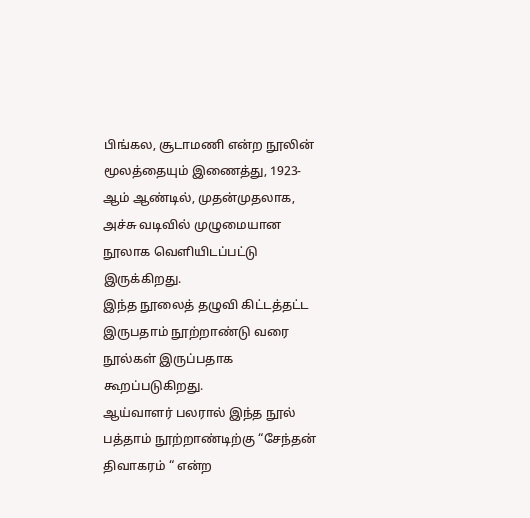பிங்கல, சூடாமணி என்ற நூலின் மூலத்தையும் இணைத்து, 1923-ஆம் ஆண்டில், முதன்முதலாக, அச்சு வடிவில் முழுமையான நூலாக வெளியிடப்பட்டு இருக்கிறது.
இந்த நூலைத் தழுவி கிட்டத்தட்ட இருபதாம் நூற்றாண்டு வரை நூல்கள் இருப்பதாக கூறப்படுகிறது.
ஆய்வாளர் பலரால் இந்த நூல் பத்தாம் நூற்றாண்டிற்கு “சேந்தன் திவாகரம் “ என்ற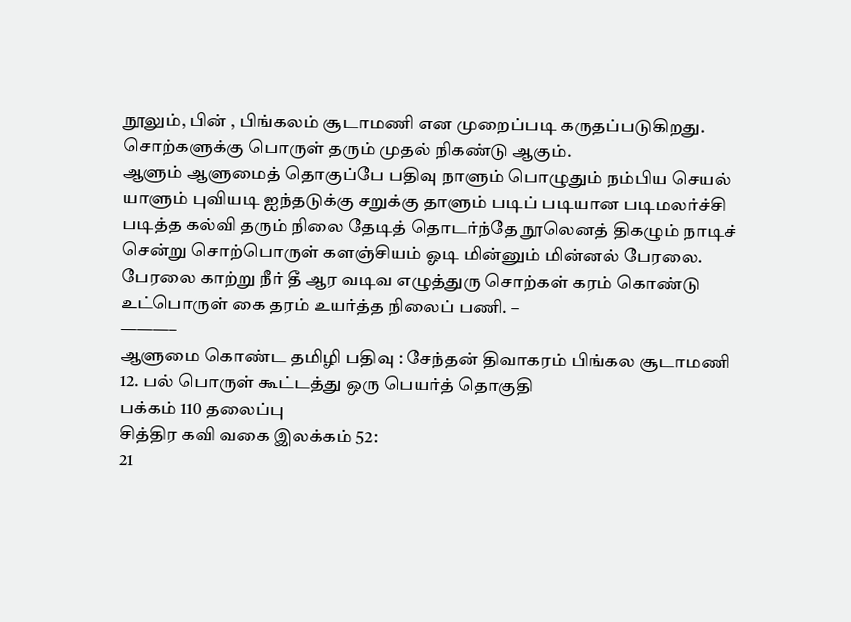நூலும், பின் , பிங்கலம் சூடாமணி என முறைப்படி கருதப்படுகிறது. சொற்களுக்கு பொருள் தரும் முதல் நிகண்டு ஆகும்.
ஆளும் ஆளுமைத் தொகுப்பே பதிவு நாளும் பொழுதும் நம்பிய செயல் யாளும் புவியடி ஐந்தடுக்கு சறுக்கு தாளும் படிப் படியான படிமலர்ச்சி
படித்த கல்வி தரும் நிலை தேடித் தொடர்ந்தே நூலெனத் திகழும் நாடிச் சென்று சொற்பொருள் களஞ்சியம் ஓடி மின்னும் மின்னல் பேரலை.
பேரலை காற்று நீர் தீ ஆர வடிவ எழுத்துரு சொற்கள் கரம் கொண்டு உட்பொருள் கை தரம் உயர்த்த நிலைப் பணி. –
———–
ஆளுமை கொண்ட தமிழி பதிவு : சேந்தன் திவாகரம் பிங்கல சூடாமணி
12. பல் பொருள் கூட்டத்து ஒரு பெயர்த் தொகுதி
பக்கம் 110 தலைப்பு
சித்திர கவி வகை இலக்கம் 52:
21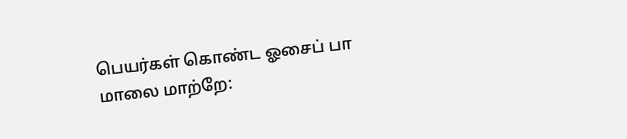பெயர்கள் கொண்ட ஓசைப் பா
மாலை மாற்றே: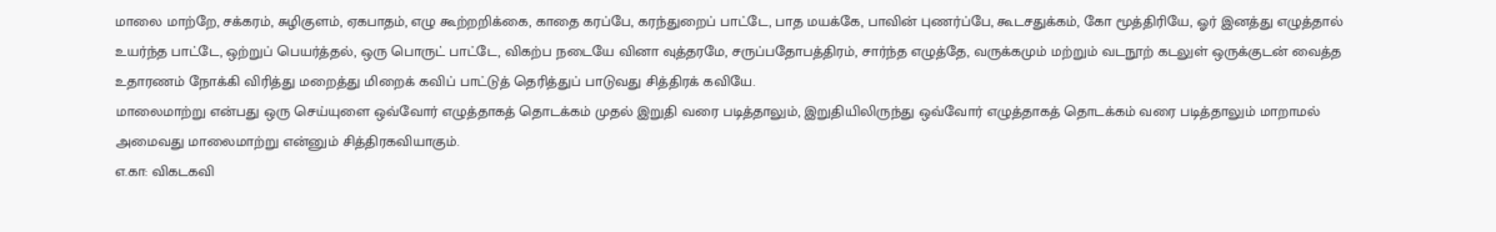மாலை மாற்றே, சக்கரம், சுழிகுளம், ஏகபாதம், எழு கூற்றறிக்கை, காதை கரப்பே, கரந்துறைப் பாட்டே, பாத மயக்கே, பாவின் புணர்ப்பே, கூடசதுக்கம், கோ மூத்திரியே, ஓர் இனத்து எழுத்தால் உயர்ந்த பாட்டே, ஒற்றுப் பெயர்த்தல், ஒரு பொருட் பாட்டே, விகற்ப நடையே வினா வுத்தரமே, சருப்பதோபத்திரம், சார்ந்த எழுத்தே, வருக்கமும் மற்றும் வடநூற் கடலுள் ஒருக்குடன் வைத்த உதாரணம் நோக்கி விரித்து மறைத்து மிறைக் கவிப் பாட்டுத் தெரித்துப் பாடுவது சித்திரக் கவியே.
மாலைமாற்று என்பது ஒரு செய்யுளை ஒவ்வோர் எழுத்தாகத் தொடக்கம் முதல் இறுதி வரை படித்தாலும், இறுதியிலிருந்து ஒவ்வோர் எழுத்தாகத் தொடக்கம் வரை படித்தாலும் மாறாமல் அமைவது மாலைமாற்று என்னும் சித்திரகவியாகும்.
எ.கா: விகடகவி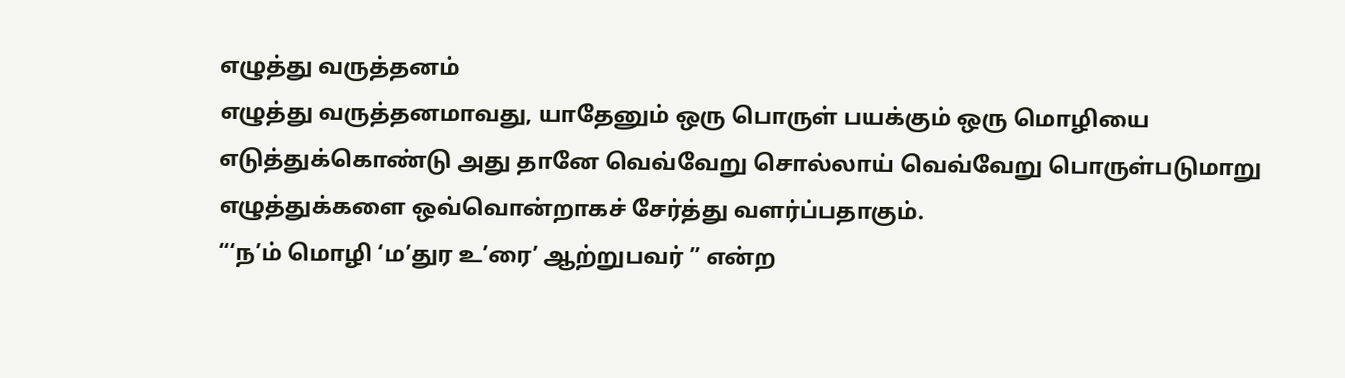எழுத்து வருத்தனம்
எழுத்து வருத்தனமாவது, யாதேனும் ஒரு பொருள் பயக்கும் ஒரு மொழியை எடுத்துக்கொண்டு அது தானே வெவ்வேறு சொல்லாய் வெவ்வேறு பொருள்படுமாறு எழுத்துக்களை ஒவ்வொன்றாகச் சேர்த்து வளர்ப்பதாகும்.
“‘ந’ம் மொழி ‘ம’துர உ’ரை’ ஆற்றுபவர் ” என்ற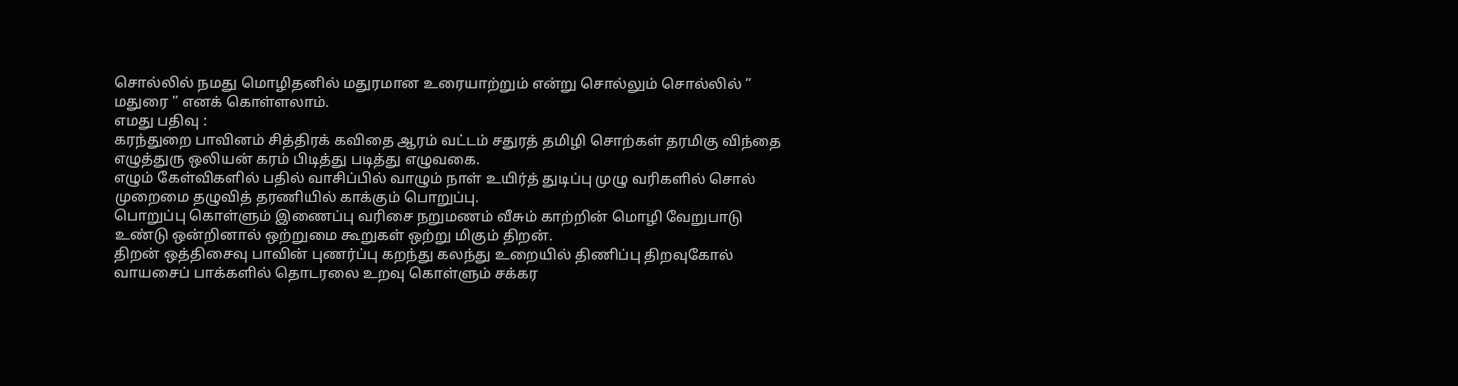சொல்லில் நமது மொழிதனில் மதுரமான உரையாற்றும் என்று சொல்லும் சொல்லில் ” மதுரை ” எனக் கொள்ளலாம்.
எமது பதிவு :
கரந்துறை பாவினம் சித்திரக் கவிதை ஆரம் வட்டம் சதுரத் தமிழி சொற்கள் தரமிகு விந்தை எழுத்துரு ஒலியன் கரம் பிடித்து படித்து எழுவகை.
எழும் கேள்விகளில் பதில் வாசிப்பில் வாழும் நாள் உயிர்த் துடிப்பு முழு வரிகளில் சொல் முறைமை தழுவித் தரணியில் காக்கும் பொறுப்பு.
பொறுப்பு கொள்ளும் இணைப்பு வரிசை நறுமணம் வீசும் காற்றின் மொழி வேறுபாடு உண்டு ஒன்றினால் ஒற்றுமை கூறுகள் ஒற்று மிகும் திறன்.
திறன் ஒத்திசைவு பாவின் புணர்ப்பு கறந்து கலந்து உறையில் திணிப்பு திறவுகோல் வாயசைப் பாக்களில் தொடரலை உறவு கொள்ளும் சக்கர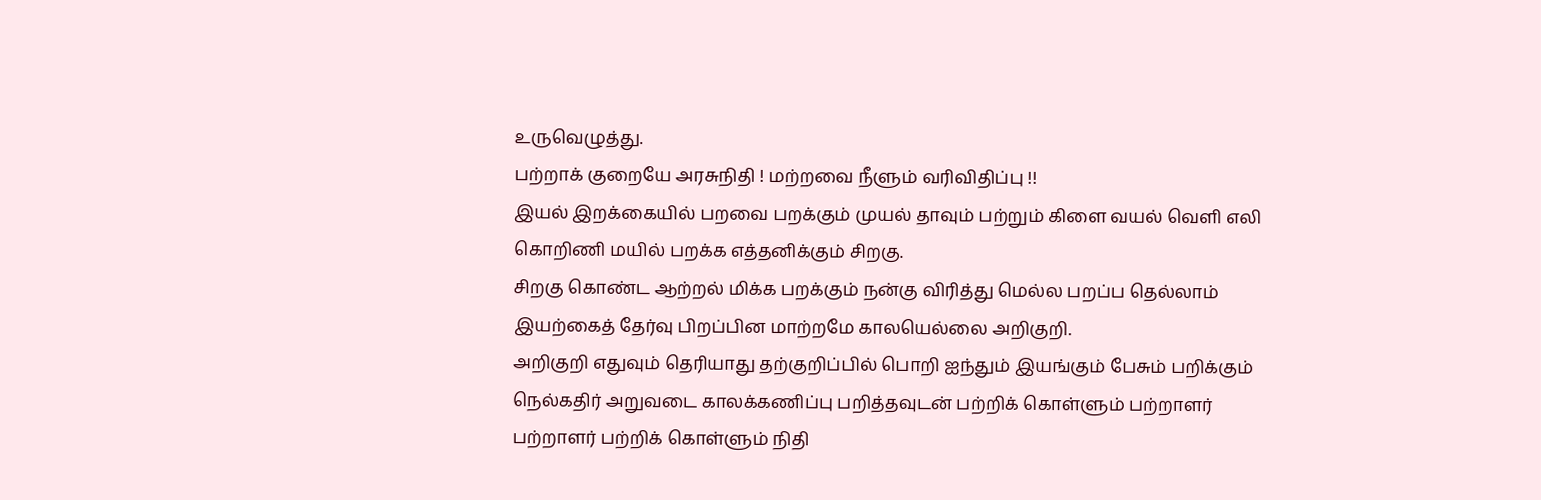உருவெழுத்து.
பற்றாக் குறையே அரசுநிதி ! மற்றவை நீளும் வரிவிதிப்பு !!
இயல் இறக்கையில் பறவை பறக்கும் முயல் தாவும் பற்றும் கிளை வயல் வெளி எலி கொறிணி மயில் பறக்க எத்தனிக்கும் சிறகு.
சிறகு கொண்ட ஆற்றல் மிக்க பறக்கும் நன்கு விரித்து மெல்ல பறப்ப தெல்லாம் இயற்கைத் தேர்வு பிறப்பின மாற்றமே காலயெல்லை அறிகுறி.
அறிகுறி எதுவும் தெரியாது தற்குறிப்பில் பொறி ஐந்தும் இயங்கும் பேசும் பறிக்கும் நெல்கதிர் அறுவடை காலக்கணிப்பு பறித்தவுடன் பற்றிக் கொள்ளும் பற்றாளர்
பற்றாளர் பற்றிக் கொள்ளும் நிதி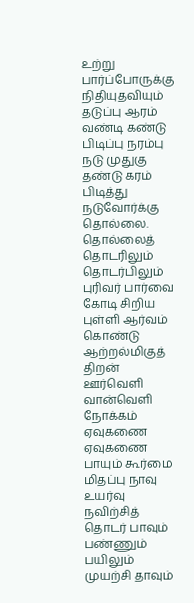உற்று பார்ப்போருக்கு நிதியுதவியும் தடுப்பு ஆரம் வண்டி கண்டு பிடிப்பு நரம்பு நடு முதுகு தண்டு கரம் பிடித்து நடுவோர்க்கு தொல்லை.
தொல்லைத் தொடரிலும் தொடர்பிலும் புரிவர் பார்வை கோடி சிறிய புள்ளி ஆர்வம் கொண்டு ஆற்றல்மிகுத் திறன் ஊர்வெளி வான்வெளி நோக்கம் ஏவுகணை
ஏவுகணை பாயும் கூர்மை மிதப்பு நாவு உயர்வு நவிற்சித் தொடர் பாவும் பண்ணும் பயிலும் முயற்சி தாவும்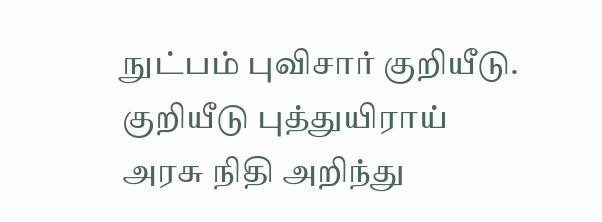நுட்பம் புவிசார் குறியீடு.
குறியீடு புத்துயிராய் அரசு நிதி அறிந்து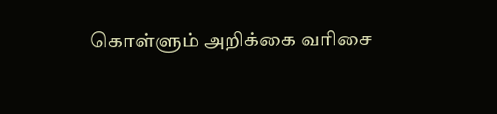கொள்ளும் அறிக்கை வரிசை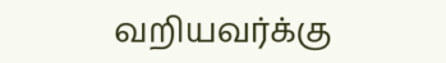வறியவர்க்கு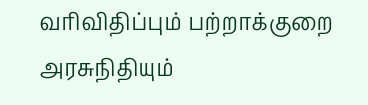வரிவிதிப்பும் பற்றாக்குறை அரசுநிதியும்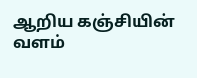ஆறிய கஞ்சியின் வளம்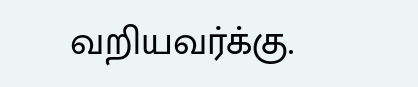வறியவர்க்கு.